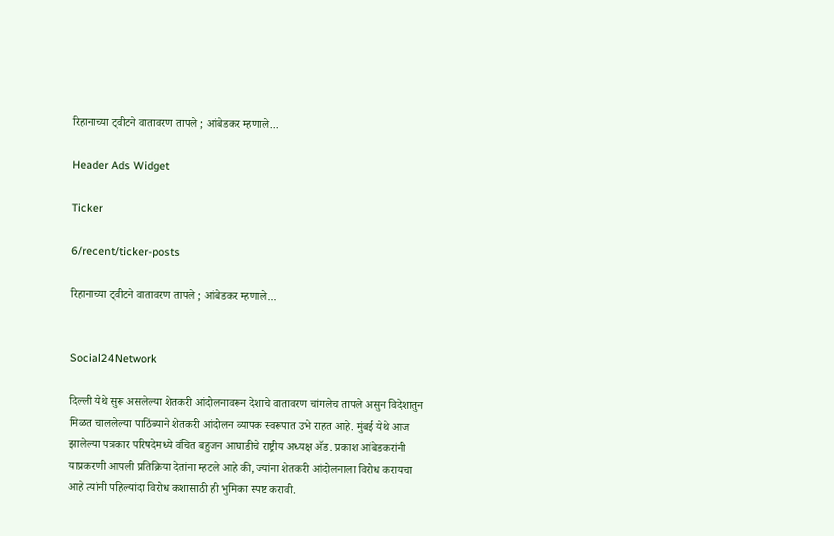रिहानाच्या ट्वीटने वातावरण तापले ; आंबेडकर म्हणाले...

Header Ads Widget

Ticker

6/recent/ticker-posts

रिहानाच्या ट्वीटने वातावरण तापले ; आंबेडकर म्हणाले...


Social24Network

दिल्ली येथे सुरू असलेल्या शेतकरी आंदोलनावरून देशाचे वातावरण चांगलेच तापले असुन विदेशातुन मिळत चाललेल्या पाठिंब्याने शेतकरी आंदोलन व्यापक स्वरूपात उभे राहत आहे. मुंबई येथे आज झालेल्या पत्रकार परिषदेमध्ये वंचित बहुजन आघाडीचे राष्ट्रीय अध्यक्ष अ‍ॅड. प्रकाश आंबेडकरांनी याप्रकरणी आपली प्रतिक्रिया देतांना म्हटले आहे की, ज्यांना शेतकरी आंदोलनाला विरोध करायचा आहे त्यांनी पहिल्यांदा विरोध कशासाठी ही भुमिका स्पष्ट करावी.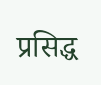प्रसिद्ध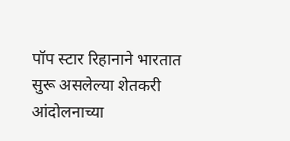पॉप स्टार रिहानाने भारतात सुरू असलेल्या शेतकरी आंदोलनाच्या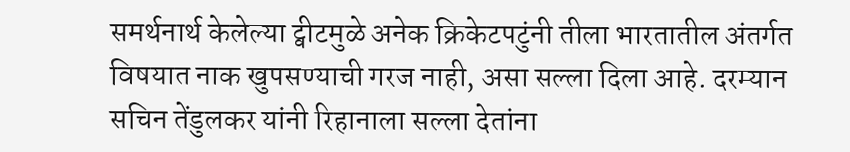समर्थनार्थ केलेल्या ट्वीटमुळे अनेक क्रिकेटपटुंनी तीला भारतातील अंतर्गत विषयात नाक खुपसण्याची गरज नाही, असा सल्ला दिला आहे. दरम्यान सचिन तेंडुलकर यांनी रिहानाला सल्ला देतांना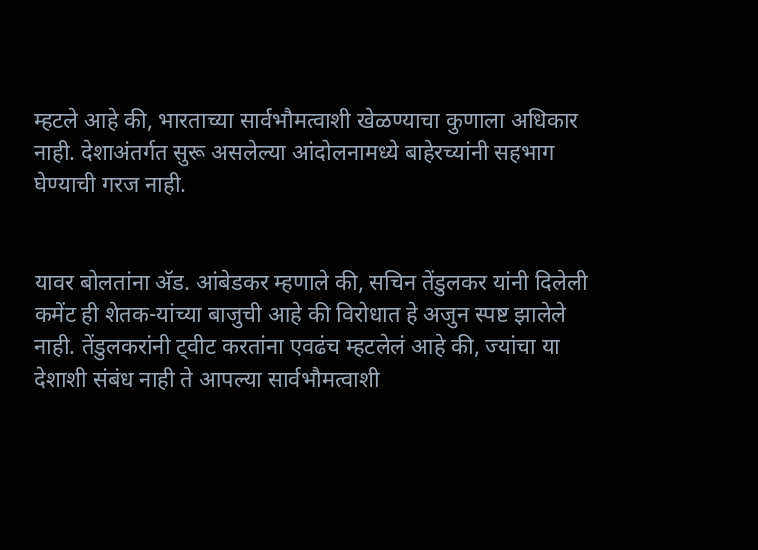म्हटले आहे की, भारताच्या सार्वभौमत्वाशी खेळण्याचा कुणाला अधिकार नाही. देशाअंतर्गत सुरू असलेल्या आंदोलनामध्ये बाहेरच्यांनी सहभाग घेण्याची गरज नाही.


यावर बोलतांना अ‍ॅड. आंबेडकर म्हणाले की, सचिन तेंडुलकर यांनी दिलेली कमेंट ही शेतक-यांच्या बाजुची आहे की विरोधात हे अजुन स्पष्ट झालेले नाही. तेंडुलकरांनी ट्वीट करतांना एवढंच म्हटलेलं आहे की, ज्यांचा या देशाशी संबंध नाही ते आपल्या सार्वभौमत्वाशी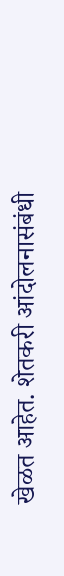खेळत आहेत. शेतकरी आंदोलनासंबंधी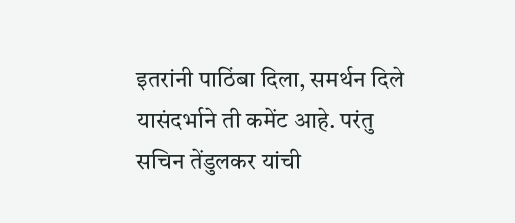इतरांनी पाठिंबा दिला, समर्थन दिले यासंदर्भाने ती कमेंट आहे. परंतु सचिन तेंडुलकर यांची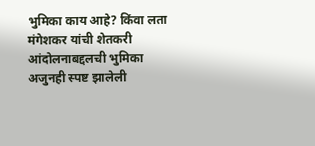भुमिका काय आहे? किंवा लता मंगेशकर यांची शेतकरी आंदोलनाबद्दलची भुमिका अजुनही स्पष्ट झालेली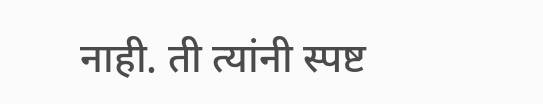नाही. ती त्यांनी स्पष्ट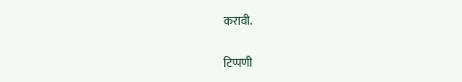करावी.

टिप्पणी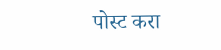पोस्ट करा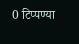0 टिप्पण्या